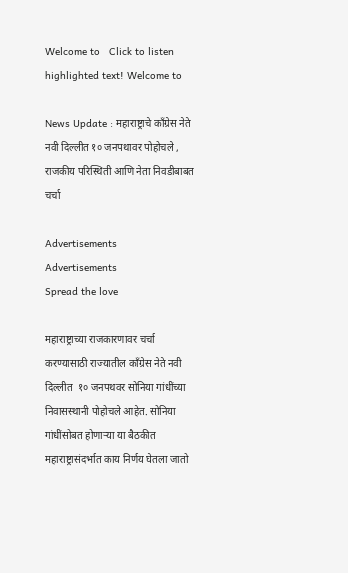Welcome to   Click to listen highlighted text! Welcome to

News Update : महाराष्ट्राचे काँग्रेस नेते नवी दिल्लीत १० जनपथावर पोहोचले , राजकीय परिस्थिती आणि नेता निवडीबाबत चर्चा

Advertisements
Advertisements
Spread the love

महाराष्ट्राच्या राजकारणावर चर्चा करण्यासाठी राज्यातील काँग्रेस नेते नवी दिल्लीत  १० जनपथवर सोनिया गांधींच्या निवासस्थानी पोहोचले आहेत. सोनिया गांधींसोबत होणाऱ्या या बैठकीत महाराष्ट्रासंदर्भात काय निर्णय घेतला जातो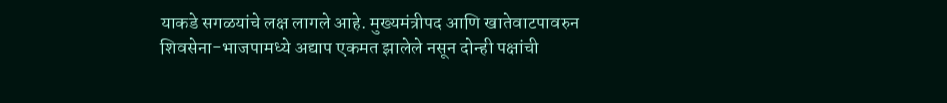याकडे सगळयांचे लक्ष लागले आहे. मुख्यमंत्रीपद आणि खातेवाटपावरुन शिवसेना-भाजपामध्ये अद्याप एकमत झालेले नसून दोन्ही पक्षांची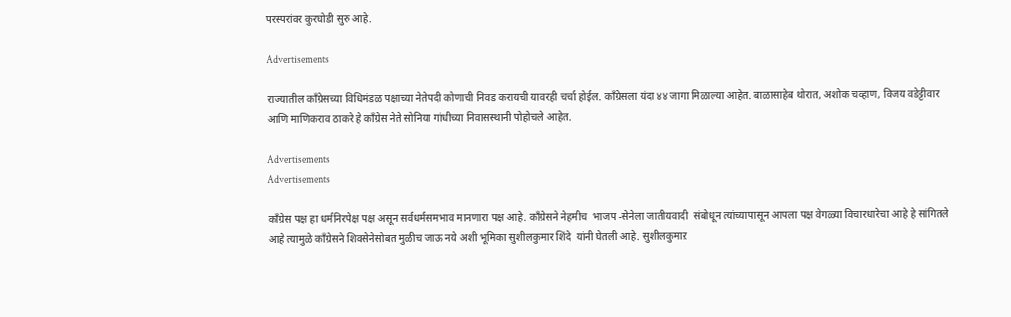परस्परांवर कुरघोडी सुरु आहे.

Advertisements

राज्यातील काँग्रेसच्या विधिमंडळ पक्षाच्या नेतेपदी कोणाची निवड करायची यावरही चर्चा होईल. काँग्रेसला यंदा ४४ जागा मिळाल्या आहेत. बाळासाहेब थोरात, अशोक चव्हाण, विजय वडेट्टीवार आणि माणिकराव ठाकरे हे काँग्रेस नेते सोनिया गांधीच्या निवासस्थानी पोहोचले आहेत.

Advertisements
Advertisements

काँग्रेस पक्ष हा धर्मनिरपेक्ष पक्ष असून सर्वधर्मसमभाव मानणारा पक्ष आहे. काँग्रेसने नेहमीच  भाजप -सेनेला जातीयवादी  संबोधून त्यांच्यापासून आपला पक्ष वेगळ्या विचारधारेचा आहे हे सांगितले आहे त्यामुळे काँग्रेसने शिवसेनेसोबत मुळीच जाऊ नये अशी भूमिका सुशीलकुमार शिंदे  यांनी घेतली आहे. सुशीलकुमाऱ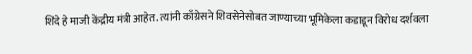शिंदे हे माजी केंद्रीय मंत्री आहेत. त्यांनी काँग्रेसने शिवसेनेसोबत जाण्याच्या भूमिकेला कडाडून विरोध दर्शवला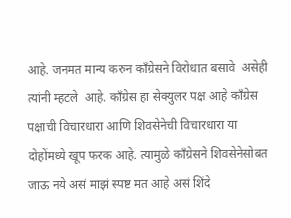आहे. जनमत मान्य करुन काँग्रेसने विरोधात बसावे  असेही त्यांनी म्हटले  आहे. काँग्रेस हा सेक्युलर पक्ष आहे काँग्रेस पक्षाची विचारधारा आणि शिवसेनेची विचारधारा या दोहोंमध्ये खूप फरक आहे. त्यामुळे काँग्रेसने शिवसेनेसोबत जाऊ नये असं माझं स्पष्ट मत आहे असं शिंदे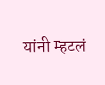यांनी म्हटलं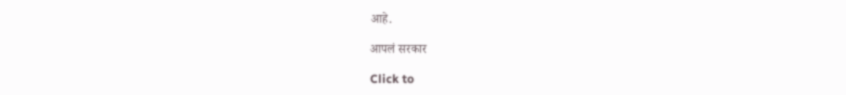आहे.

आपलं सरकार

Click to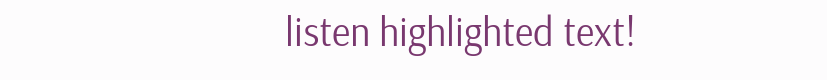listen highlighted text!